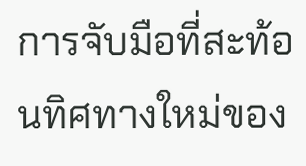การจับมือที่สะท้อนทิศทางใหม่ของ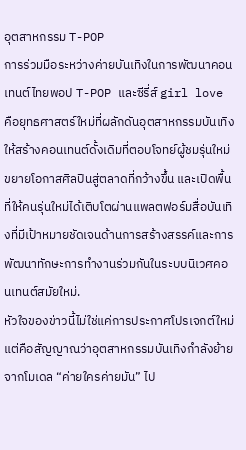อุตสาหกรรม T-POP
การร่วมมือระหว่างค่ายบันเทิงในการพัฒนาคอนเทนต์ไทยพอป T-POP และซีรี่ส์ girl love คือยุทธศาสตร์ใหม่ที่ผลักดันอุตสาหกรรมบันเทิงให้สร้างคอนเทนต์ดั้งเดิมที่ตอบโจทย์ผู้ชมรุ่นใหม่ ขยายโอกาสศิลปินสู่ตลาดที่กว้างขึ้น และเปิดพื้นที่ให้คนรุ่นใหม่ได้เติบโตผ่านแพลตฟอร์มสื่อบันเทิงที่มีเป้าหมายชัดเจนด้านการสร้างสรรค์และการพัฒนาทักษะการทำงานร่วมกันในระบบนิเวศคอนเทนต์สมัยใหม่.
หัวใจของข่าวนี้ไม่ใช่แค่การประกาศโปรเจกต์ใหม่ แต่คือสัญญาณว่าอุตสาหกรรมบันเทิงกำลังย้ายจากโมเดล “ค่ายใครค่ายมัน” ไป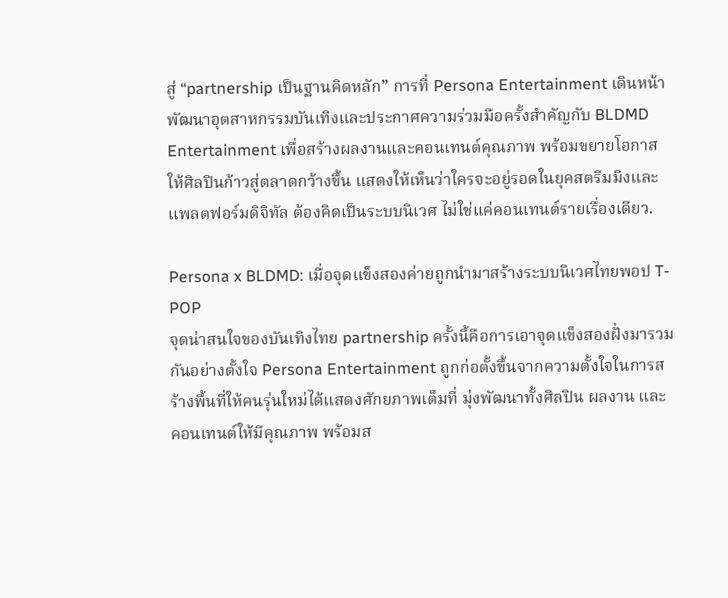สู่ “partnership เป็นฐานคิดหลัก” การที่ Persona Entertainment เดินหน้าพัฒนาอุตสาหกรรมบันเทิงและประกาศความร่วมมือครั้งสำคัญกับ BLDMD Entertainment เพื่อสร้างผลงานและคอนเทนต์คุณภาพ พร้อมขยายโอกาสให้ศิลปินก้าวสู่ตลาดกว้างขึ้น แสดงให้เห็นว่าใครจะอยู่รอดในยุคสตรีมมิงและแพลตฟอร์มดิจิทัล ต้องคิดเป็นระบบนิเวศ ไม่ใช่แค่คอนเทนต์รายเรื่องเดียว.

Persona x BLDMD: เมื่อจุดแข็งสองค่ายถูกนำมาสร้างระบบนิเวศไทยพอป T-POP
จุดน่าสนใจของบันเทิงไทย partnership ครั้งนี้คือการเอาจุดแข็งสองฝั่งมารวมกันอย่างตั้งใจ Persona Entertainment ถูกก่อตั้งขึ้นจากความตั้งใจในการสร้างพื้นที่ให้คนรุ่นใหม่ได้แสดงศักยภาพเต็มที่ มุ่งพัฒนาทั้งศิลปิน ผลงาน และคอนเทนต์ให้มีคุณภาพ พร้อมส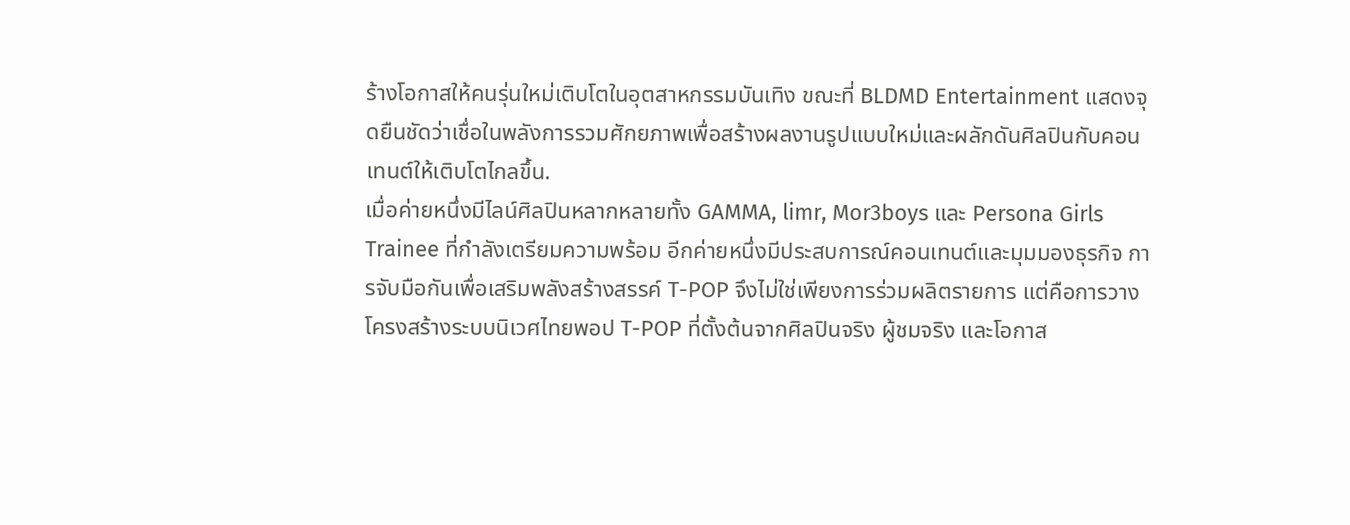ร้างโอกาสให้คนรุ่นใหม่เติบโตในอุตสาหกรรมบันเทิง ขณะที่ BLDMD Entertainment แสดงจุดยืนชัดว่าเชื่อในพลังการรวมศักยภาพเพื่อสร้างผลงานรูปแบบใหม่และผลักดันศิลปินกับคอนเทนต์ให้เติบโตไกลขึ้น.
เมื่อค่ายหนึ่งมีไลน์ศิลปินหลากหลายทั้ง GAMMA, limr, Mor3boys และ Persona Girls Trainee ที่กำลังเตรียมความพร้อม อีกค่ายหนึ่งมีประสบการณ์คอนเทนต์และมุมมองธุรกิจ การจับมือกันเพื่อเสริมพลังสร้างสรรค์ T-POP จึงไม่ใช่เพียงการร่วมผลิตรายการ แต่คือการวางโครงสร้างระบบนิเวศไทยพอป T-POP ที่ตั้งต้นจากศิลปินจริง ผู้ชมจริง และโอกาส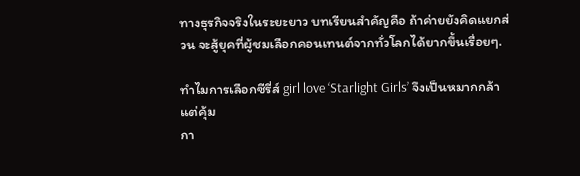ทางธุรกิจจริงในระยะยาว บทเรียนสำคัญคือ ถ้าค่ายยังคิดแยกส่วน จะสู้ยุคที่ผู้ชมเลือกคอนเทนต์จากทั่วโลกได้ยากขึ้นเรื่อยๆ.

ทำไมการเลือกซีรี่ส์ girl love ‘Starlight Girls’ จึงเป็นหมากกล้าแต่คุ้ม
กา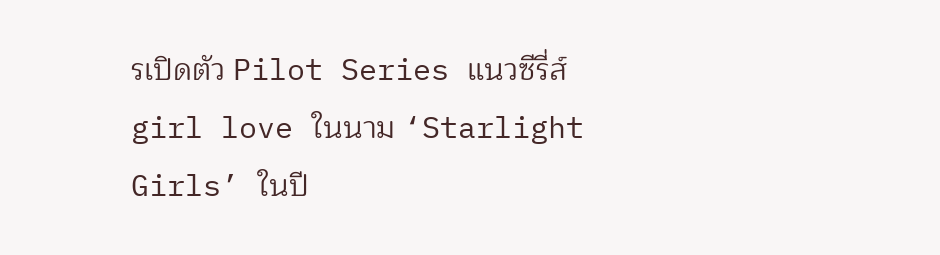รเปิดตัว Pilot Series แนวซีรี่ส์ girl love ในนาม ‘Starlight Girls’ ในปี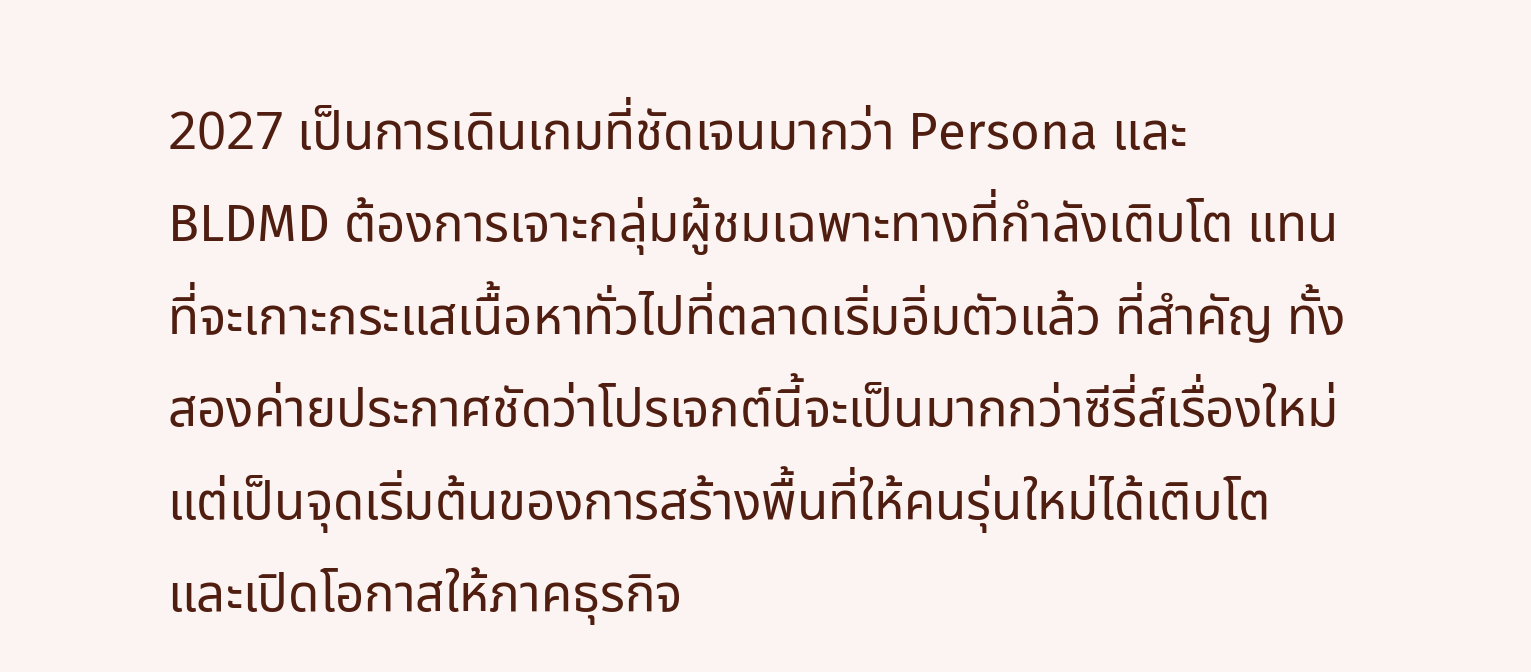2027 เป็นการเดินเกมที่ชัดเจนมากว่า Persona และ BLDMD ต้องการเจาะกลุ่มผู้ชมเฉพาะทางที่กำลังเติบโต แทนที่จะเกาะกระแสเนื้อหาทั่วไปที่ตลาดเริ่มอิ่มตัวแล้ว ที่สำคัญ ทั้งสองค่ายประกาศชัดว่าโปรเจกต์นี้จะเป็นมากกว่าซีรี่ส์เรื่องใหม่ แต่เป็นจุดเริ่มต้นของการสร้างพื้นที่ให้คนรุ่นใหม่ได้เติบโต และเปิดโอกาสให้ภาคธุรกิจ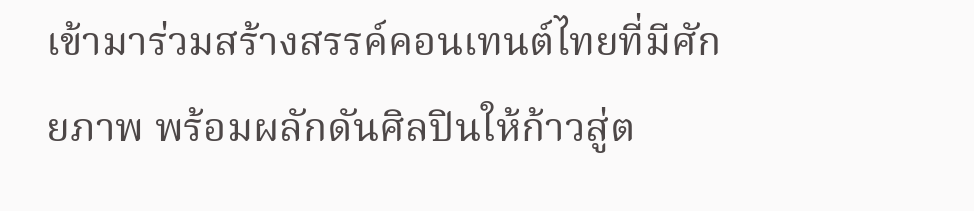เข้ามาร่วมสร้างสรรค์คอนเทนต์ไทยที่มีศักยภาพ พร้อมผลักดันศิลปินให้ก้าวสู่ต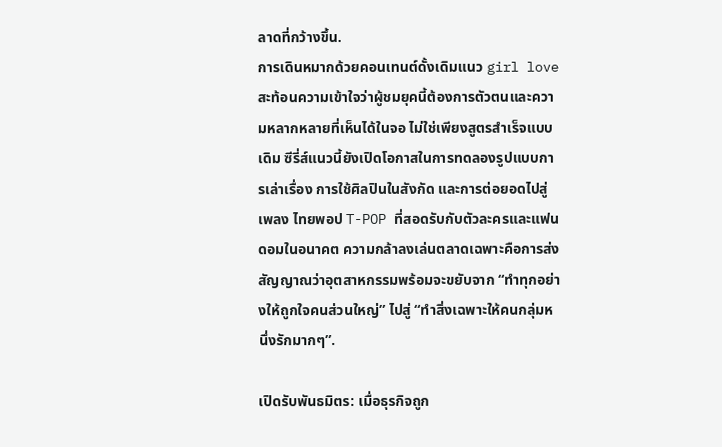ลาดที่กว้างขึ้น.
การเดินหมากด้วยคอนเทนต์ดั้งเดิมแนว girl love สะท้อนความเข้าใจว่าผู้ชมยุคนี้ต้องการตัวตนและความหลากหลายที่เห็นได้ในจอ ไม่ใช่เพียงสูตรสำเร็จแบบเดิม ซีรี่ส์แนวนี้ยังเปิดโอกาสในการทดลองรูปแบบการเล่าเรื่อง การใช้ศิลปินในสังกัด และการต่อยอดไปสู่เพลง ไทยพอป T-POP ที่สอดรับกับตัวละครและแฟนดอมในอนาคต ความกล้าลงเล่นตลาดเฉพาะคือการส่งสัญญาณว่าอุตสาหกรรมพร้อมจะขยับจาก “ทำทุกอย่างให้ถูกใจคนส่วนใหญ่” ไปสู่ “ทำสิ่งเฉพาะให้คนกลุ่มหนึ่งรักมากๆ”.

เปิดรับพันธมิตร: เมื่อธุรกิจถูก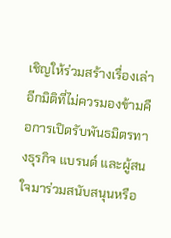เชิญให้ร่วมสร้างเรื่องเล่า
อีกมิติที่ไม่ควรมองข้ามคือการเปิดรับพันธมิตรทางธุรกิจ แบรนด์ และผู้สนใจมาร่วมสนับสนุนหรือ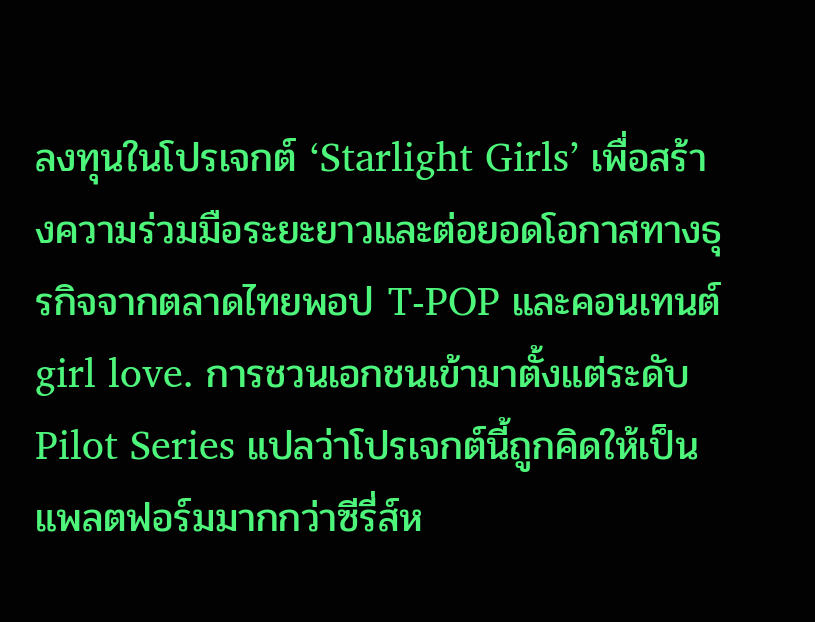ลงทุนในโปรเจกต์ ‘Starlight Girls’ เพื่อสร้างความร่วมมือระยะยาวและต่อยอดโอกาสทางธุรกิจจากตลาดไทยพอป T-POP และคอนเทนต์ girl love. การชวนเอกชนเข้ามาตั้งแต่ระดับ Pilot Series แปลว่าโปรเจกต์นี้ถูกคิดให้เป็นแพลตฟอร์มมากกว่าซีรี่ส์ห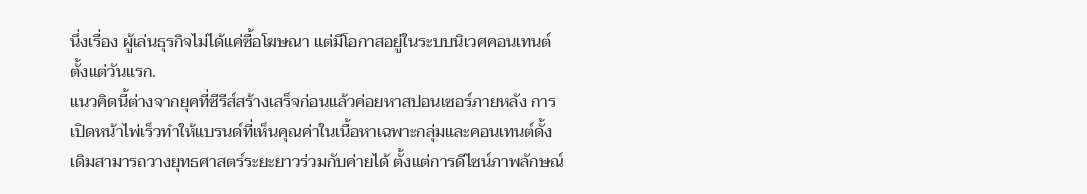นึ่งเรื่อง ผู้เล่นธุรกิจไม่ได้แค่ซื้อโฆษณา แต่มีโอกาสอยู่ในระบบนิเวศคอนเทนต์ตั้งแต่วันแรก.
แนวคิดนี้ต่างจากยุคที่ซีรีส์สร้างเสร็จก่อนแล้วค่อยหาสปอนเซอร์ภายหลัง การเปิดหน้าไพ่เร็วทำให้แบรนด์ที่เห็นคุณค่าในเนื้อหาเฉพาะกลุ่มและคอนเทนต์ดั้งเดิมสามารถวางยุทธศาสตร์ระยะยาวร่วมกับค่ายได้ ตั้งแต่การดีไซน์ภาพลักษณ์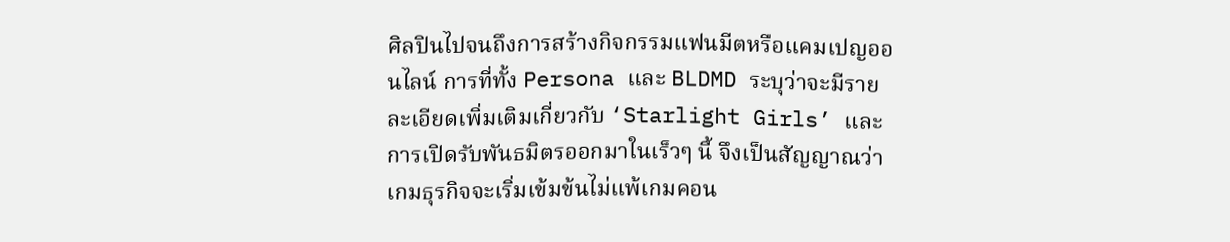ศิลปินไปจนถึงการสร้างกิจกรรมแฟนมีตหรือแคมเปญออนไลน์ การที่ทั้ง Persona และ BLDMD ระบุว่าจะมีรายละเอียดเพิ่มเติมเกี่ยวกับ ‘Starlight Girls’ และการเปิดรับพันธมิตรออกมาในเร็วๆ นี้ จึงเป็นสัญญาณว่าเกมธุรกิจจะเริ่มเข้มข้นไม่แพ้เกมคอน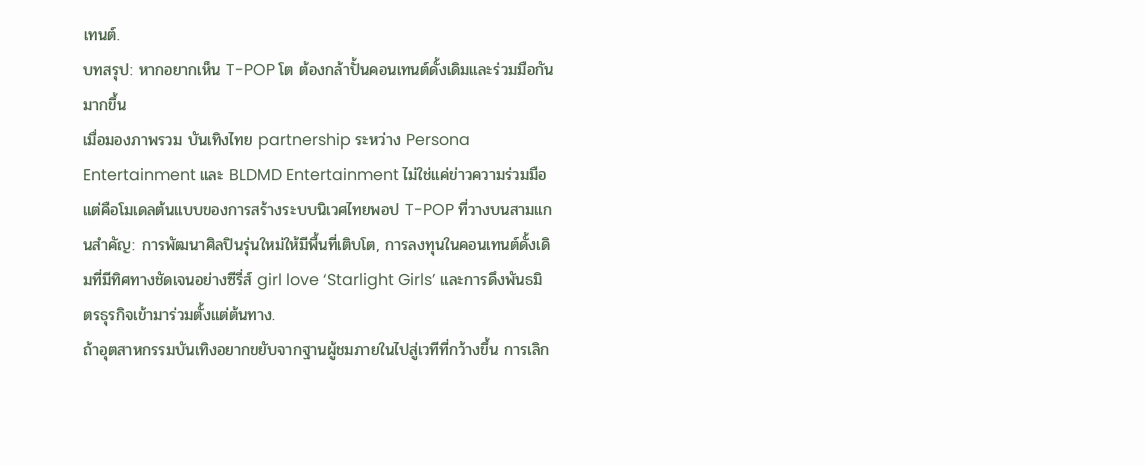เทนต์.
บทสรุป: หากอยากเห็น T-POP โต ต้องกล้าปั้นคอนเทนต์ดั้งเดิมและร่วมมือกันมากขึ้น
เมื่อมองภาพรวม บันเทิงไทย partnership ระหว่าง Persona Entertainment และ BLDMD Entertainment ไม่ใช่แค่ข่าวความร่วมมือ แต่คือโมเดลต้นแบบของการสร้างระบบนิเวศไทยพอป T-POP ที่วางบนสามแกนสำคัญ: การพัฒนาศิลปินรุ่นใหม่ให้มีพื้นที่เติบโต, การลงทุนในคอนเทนต์ดั้งเดิมที่มีทิศทางชัดเจนอย่างซีรี่ส์ girl love ‘Starlight Girls’ และการดึงพันธมิตรธุรกิจเข้ามาร่วมตั้งแต่ต้นทาง.
ถ้าอุตสาหกรรมบันเทิงอยากขยับจากฐานผู้ชมภายในไปสู่เวทีที่กว้างขึ้น การเลิก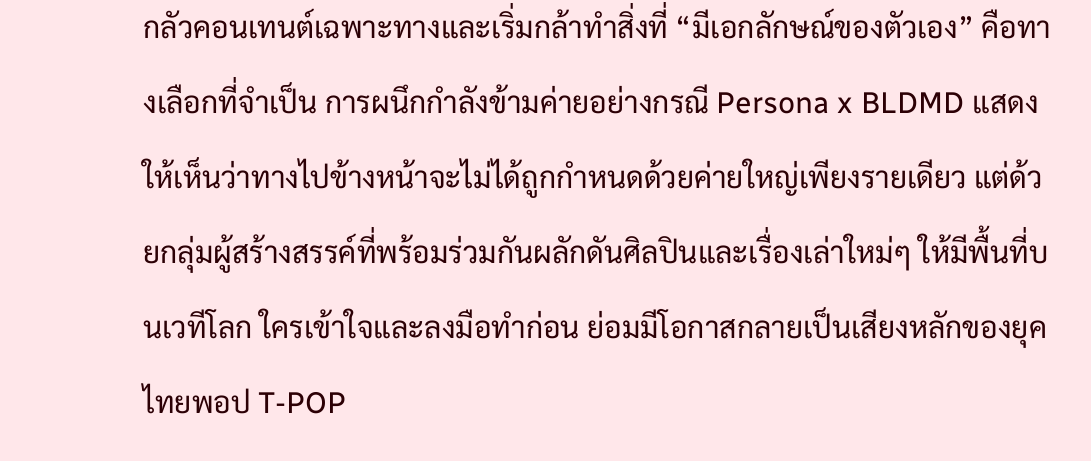กลัวคอนเทนต์เฉพาะทางและเริ่มกล้าทำสิ่งที่ “มีเอกลักษณ์ของตัวเอง” คือทางเลือกที่จำเป็น การผนึกกำลังข้ามค่ายอย่างกรณี Persona x BLDMD แสดงให้เห็นว่าทางไปข้างหน้าจะไม่ได้ถูกกำหนดด้วยค่ายใหญ่เพียงรายเดียว แต่ด้วยกลุ่มผู้สร้างสรรค์ที่พร้อมร่วมกันผลักดันศิลปินและเรื่องเล่าใหม่ๆ ให้มีพื้นที่บนเวทีโลก ใครเข้าใจและลงมือทำก่อน ย่อมมีโอกาสกลายเป็นเสียงหลักของยุคไทยพอป T-POP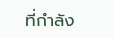ที่กำลัง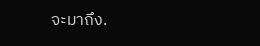จะมาถึง.